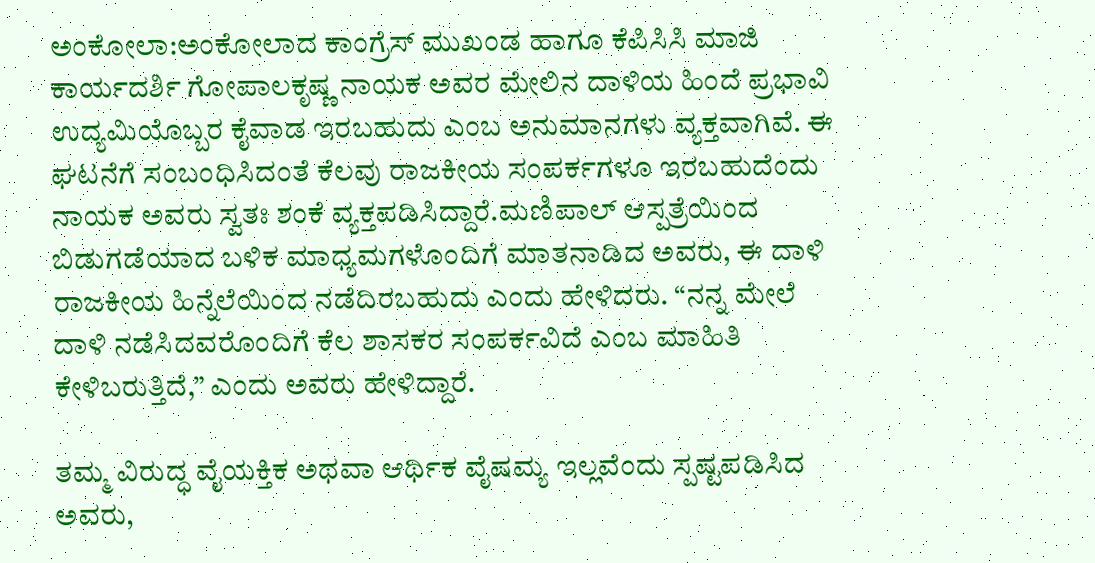ಅಂಕೋಲಾ:ಅಂಕೋಲಾದ ಕಾಂಗ್ರೆಸ್ ಮುಖಂಡ ಹಾಗೂ ಕೆಪಿಸಿಸಿ ಮಾಜಿ ಕಾರ್ಯದರ್ಶಿ ಗೋಪಾಲಕೃಷ್ಣ ನಾಯಕ ಅವರ ಮೇಲಿನ ದಾಳಿಯ ಹಿಂದೆ ಪ್ರಭಾವಿ ಉದ್ಯಮಿಯೊಬ್ಬರ ಕೈವಾಡ ಇರಬಹುದು ಎಂಬ ಅನುಮಾನಗಳು ವ್ಯಕ್ತವಾಗಿವೆ. ಈ ಘಟನೆಗೆ ಸಂಬಂಧಿಸಿದಂತೆ ಕೆಲವು ರಾಜಕೀಯ ಸಂಪರ್ಕಗಳೂ ಇರಬಹುದೆಂದು ನಾಯಕ ಅವರು ಸ್ವತಃ ಶಂಕೆ ವ್ಯಕ್ತಪಡಿಸಿದ್ದಾರೆ.ಮಣಿಪಾಲ್ ಆಸ್ಪತ್ರೆಯಿಂದ ಬಿಡುಗಡೆಯಾದ ಬಳಿಕ ಮಾಧ್ಯಮಗಳೊಂದಿಗೆ ಮಾತನಾಡಿದ ಅವರು, ಈ ದಾಳಿ ರಾಜಕೀಯ ಹಿನ್ನೆಲೆಯಿಂದ ನಡೆದಿರಬಹುದು ಎಂದು ಹೇಳಿದರು. “ನನ್ನ ಮೇಲೆ ದಾಳಿ ನಡೆಸಿದವರೊಂದಿಗೆ ಕೆಲ ಶಾಸಕರ ಸಂಪರ್ಕವಿದೆ ಎಂಬ ಮಾಹಿತಿ ಕೇಳಿಬರುತ್ತಿದೆ,” ಎಂದು ಅವರು ಹೇಳಿದ್ದಾರೆ.

ತಮ್ಮ ವಿರುದ್ಧ ವೈಯಕ್ತಿಕ ಅಥವಾ ಆರ್ಥಿಕ ವೈಷಮ್ಯ ಇಲ್ಲವೆಂದು ಸ್ಪಷ್ಟಪಡಿಸಿದ ಅವರು,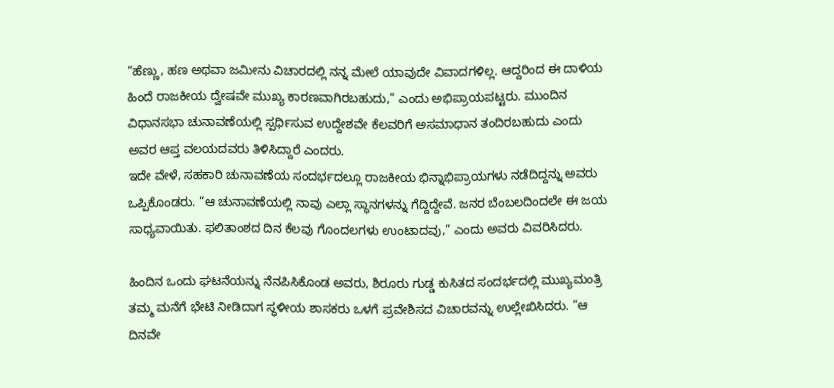“ಹೆಣ್ಣು, ಹಣ ಅಥವಾ ಜಮೀನು ವಿಚಾರದಲ್ಲಿ ನನ್ನ ಮೇಲೆ ಯಾವುದೇ ವಿವಾದಗಳಿಲ್ಲ. ಆದ್ದರಿಂದ ಈ ದಾಳಿಯ ಹಿಂದೆ ರಾಜಕೀಯ ದ್ವೇಷವೇ ಮುಖ್ಯ ಕಾರಣವಾಗಿರಬಹುದು,” ಎಂದು ಅಭಿಪ್ರಾಯಪಟ್ಟರು. ಮುಂದಿನ ವಿಧಾನಸಭಾ ಚುನಾವಣೆಯಲ್ಲಿ ಸ್ಪರ್ಧಿಸುವ ಉದ್ದೇಶವೇ ಕೆಲವರಿಗೆ ಅಸಮಾಧಾನ ತಂದಿರಬಹುದು ಎಂದು ಅವರ ಆಪ್ತ ವಲಯದವರು ತಿಳಿಸಿದ್ದಾರೆ ಎಂದರು.
ಇದೇ ವೇಳೆ, ಸಹಕಾರಿ ಚುನಾವಣೆಯ ಸಂದರ್ಭದಲ್ಲೂ ರಾಜಕೀಯ ಭಿನ್ನಾಭಿಪ್ರಾಯಗಳು ನಡೆದಿದ್ದನ್ನು ಅವರು ಒಪ್ಪಿಕೊಂಡರು. “ಆ ಚುನಾವಣೆಯಲ್ಲಿ ನಾವು ಎಲ್ಲಾ ಸ್ಥಾನಗಳನ್ನು ಗೆದ್ದಿದ್ದೇವೆ. ಜನರ ಬೆಂಬಲದಿಂದಲೇ ಈ ಜಯ ಸಾಧ್ಯವಾಯಿತು. ಫಲಿತಾಂಶದ ದಿನ ಕೆಲವು ಗೊಂದಲಗಳು ಉಂಟಾದವು,” ಎಂದು ಅವರು ವಿವರಿಸಿದರು.

ಹಿಂದಿನ ಒಂದು ಘಟನೆಯನ್ನು ನೆನಪಿಸಿಕೊಂಡ ಅವರು, ಶಿರೂರು ಗುಡ್ಡ ಕುಸಿತದ ಸಂದರ್ಭದಲ್ಲಿ ಮುಖ್ಯಮಂತ್ರಿ ತಮ್ಮ ಮನೆಗೆ ಭೇಟಿ ನೀಡಿದಾಗ ಸ್ಥಳೀಯ ಶಾಸಕರು ಒಳಗೆ ಪ್ರವೇಶಿಸದ ವಿಚಾರವನ್ನು ಉಲ್ಲೇಖಿಸಿದರು. “ಆ ದಿನವೇ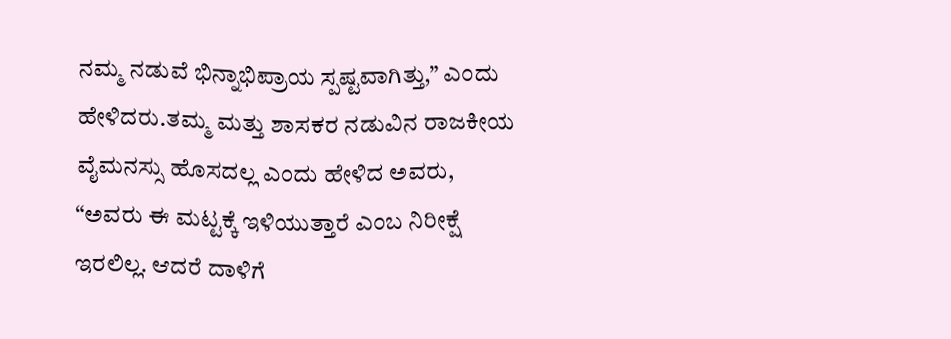ನಮ್ಮ ನಡುವೆ ಭಿನ್ನಾಭಿಪ್ರಾಯ ಸ್ಪಷ್ಟವಾಗಿತ್ತು,” ಎಂದು ಹೇಳಿದರು.ತಮ್ಮ ಮತ್ತು ಶಾಸಕರ ನಡುವಿನ ರಾಜಕೀಯ ವೈಮನಸ್ಸು ಹೊಸದಲ್ಲ ಎಂದು ಹೇಳಿದ ಅವರು, “ಅವರು ಈ ಮಟ್ಟಕ್ಕೆ ಇಳಿಯುತ್ತಾರೆ ಎಂಬ ನಿರೀಕ್ಷೆ ಇರಲಿಲ್ಲ. ಆದರೆ ದಾಳಿಗೆ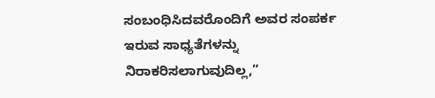ಸಂಬಂಧಿಸಿದವರೊಂದಿಗೆ ಅವರ ಸಂಪರ್ಕ ಇರುವ ಸಾಧ್ಯತೆಗಳನ್ನು ನಿರಾಕರಿಸಲಾಗುವುದಿಲ್ಲ,”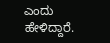ಎಂದು ಹೇಳಿದ್ದಾರೆ.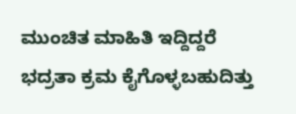ಮುಂಚಿತ ಮಾಹಿತಿ ಇದ್ದಿದ್ದರೆ ಭದ್ರತಾ ಕ್ರಮ ಕೈಗೊಳ್ಳಬಹುದಿತ್ತು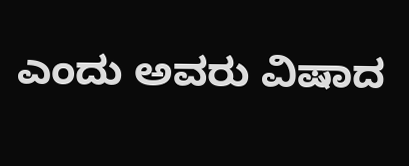ಎಂದು ಅವರು ವಿಷಾದ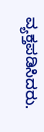ವ್ಯಕ್ತಪಡಿಸಿದರು.